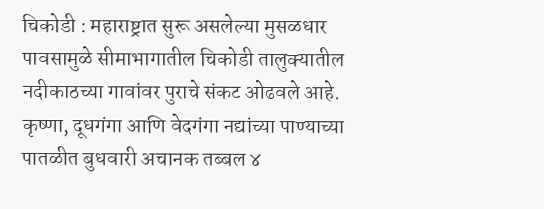चिकोडी : महाराष्ट्रात सुरू असलेल्या मुसळधार पावसामुळे सीमाभागातील चिकोडी तालुक्यातील नदीकाठच्या गावांवर पुराचे संकट ओढवले आहे. कृष्णा, दूधगंगा आणि वेदगंगा नद्यांच्या पाण्याच्या पातळीत बुधवारी अचानक तब्बल ४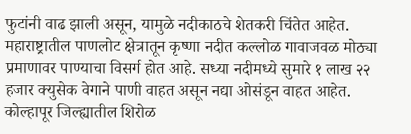फुटांनी वाढ झाली असून, यामुळे नदीकाठचे शेतकरी चिंतेत आहेत.
महाराष्ट्रातील पाणलोट क्षेत्रातून कृष्णा नदीत कल्लोळ गावाजवळ मोठ्या प्रमाणावर पाण्याचा विसर्ग होत आहे. सध्या नदीमध्ये सुमारे १ लाख २२ हजार क्युसेक वेगाने पाणी वाहत असून नद्या ओसंडून वाहत आहेत. कोल्हापूर जिल्ह्यातील शिरोळ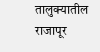तालुक्यातील राजापूर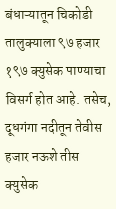बंधाऱ्यातून चिकोडी तालुक्याला ९७ हजार १९७ क्युसेक पाण्याचा विसर्ग होत आहे. तसेच, दूधगंगा नदीतून तेवीस हजार नऊशे तीस क्युसेक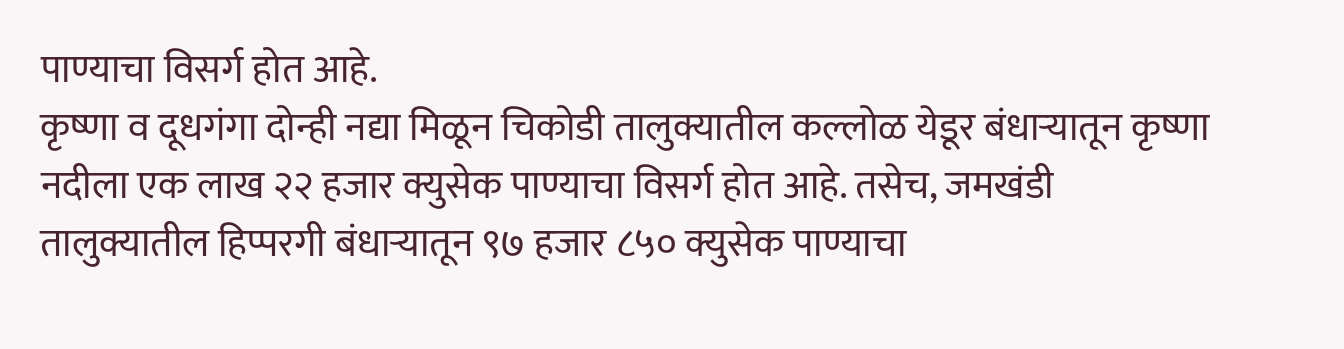पाण्याचा विसर्ग होत आहे.
कृष्णा व दूधगंगा दोन्ही नद्या मिळून चिकोडी तालुक्यातील कल्लोळ येडूर बंधाऱ्यातून कृष्णा नदीला एक लाख २२ हजार क्युसेक पाण्याचा विसर्ग होत आहे. तसेच, जमखंडी तालुक्यातील हिप्परगी बंधाऱ्यातून ९७ हजार ८५० क्युसेक पाण्याचा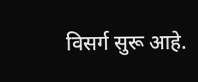विसर्ग सुरू आहे.